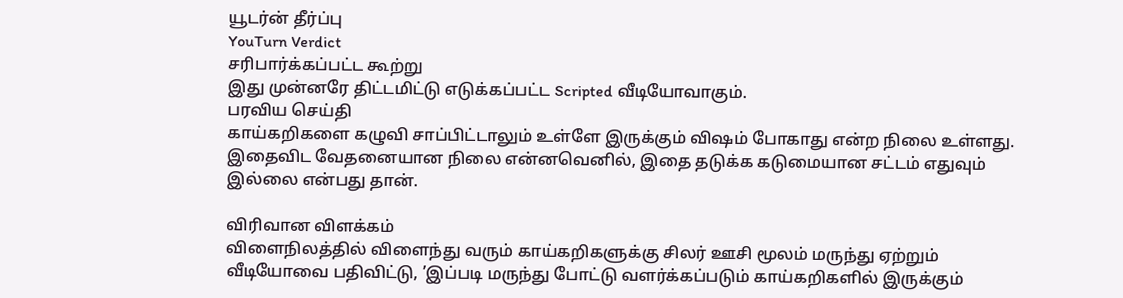யூடர்ன் தீர்ப்பு
YouTurn Verdict
சரிபார்க்கப்பட்ட கூற்று
இது முன்னரே திட்டமிட்டு எடுக்கப்பட்ட Scripted வீடியோவாகும்.
பரவிய செய்தி
காய்கறிகளை கழுவி சாப்பிட்டாலும் உள்ளே இருக்கும் விஷம் போகாது என்ற நிலை உள்ளது. இதைவிட வேதனையான நிலை என்னவெனில், இதை தடுக்க கடுமையான சட்டம் எதுவும் இல்லை என்பது தான்.

விரிவான விளக்கம்
விளைநிலத்தில் விளைந்து வரும் காய்கறிகளுக்கு சிலர் ஊசி மூலம் மருந்து ஏற்றும் வீடியோவை பதிவிட்டு, ’இப்படி மருந்து போட்டு வளர்க்கப்படும் காய்கறிகளில் இருக்கும்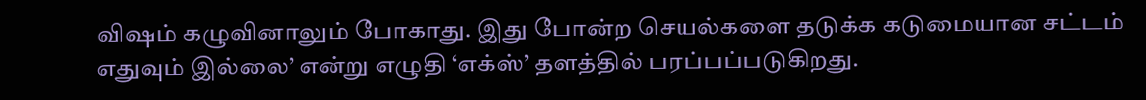விஷம் கழுவினாலும் போகாது. இது போன்ற செயல்களை தடுக்க கடுமையான சட்டம் எதுவும் இல்லை’ என்று எழுதி ‘எக்ஸ்’ தளத்தில் பரப்பப்படுகிறது.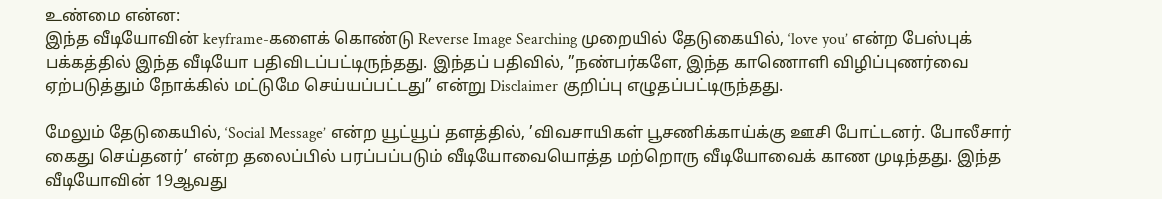உண்மை என்ன:
இந்த வீடியோவின் keyframe-களைக் கொண்டு Reverse Image Searching முறையில் தேடுகையில், ‘love you’ என்ற பேஸ்புக் பக்கத்தில் இந்த வீடியோ பதிவிடப்பட்டிருந்தது. இந்தப் பதிவில், ”நண்பர்களே, இந்த காணொளி விழிப்புணர்வை ஏற்படுத்தும் நோக்கில் மட்டுமே செய்யப்பட்டது” என்று Disclaimer குறிப்பு எழுதப்பட்டிருந்தது.

மேலும் தேடுகையில், ‘Social Message’ என்ற யூட்யூப் தளத்தில், ’விவசாயிகள் பூசணிக்காய்க்கு ஊசி போட்டனர். போலீசார் கைது செய்தனர்’ என்ற தலைப்பில் பரப்பப்படும் வீடியோவையொத்த மற்றொரு வீடியோவைக் காண முடிந்தது. இந்த வீடியோவின் 19ஆவது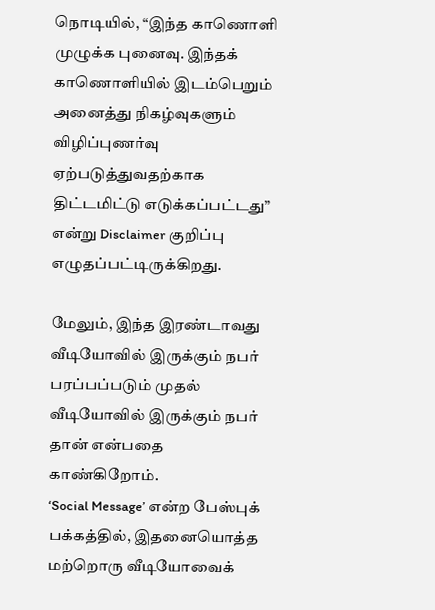நொடியில், “இந்த காணொளி முழுக்க புனைவு. இந்தக் காணொளியில் இடம்பெறும் அனைத்து நிகழ்வுகளும் விழிப்புணர்வு ஏற்படுத்துவதற்காக திட்டமிட்டு எடுக்கப்பட்டது” என்று Disclaimer குறிப்பு எழுதப்பட்டிருக்கிறது.

மேலும், இந்த இரண்டாவது வீடியோவில் இருக்கும் நபர் பரப்பப்படும் முதல் வீடியோவில் இருக்கும் நபர் தான் என்பதை காண்கிறோம்.
‘Social Message’ என்ற பேஸ்புக் பக்கத்தில், இதனையொத்த மற்றொரு வீடியோவைக்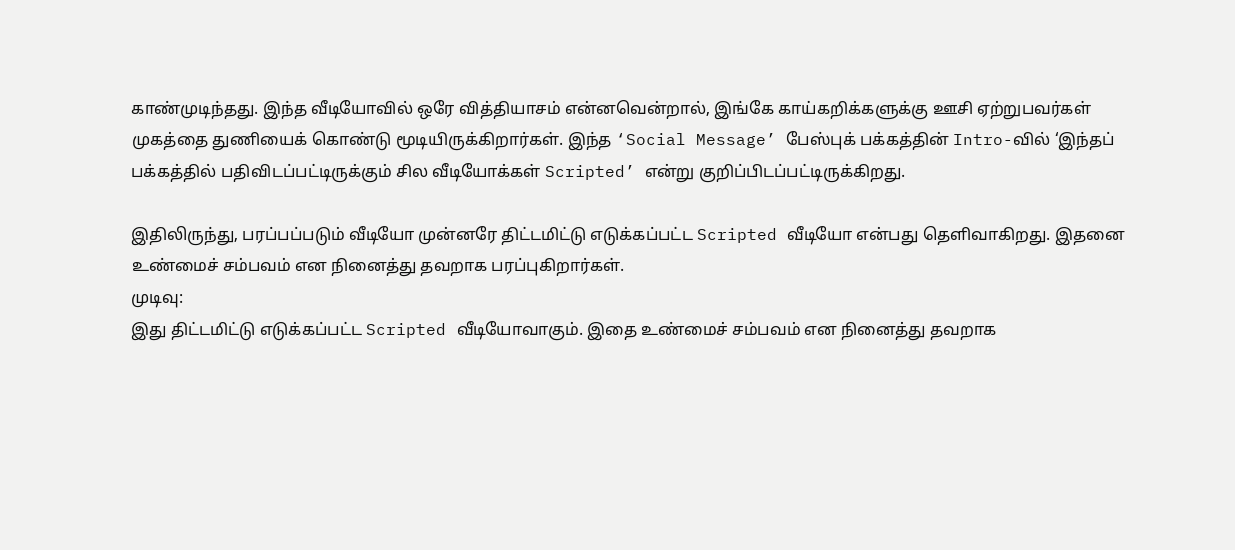காண்முடிந்தது. இந்த வீடியோவில் ஒரே வித்தியாசம் என்னவென்றால், இங்கே காய்கறிக்களுக்கு ஊசி ஏற்றுபவர்கள் முகத்தை துணியைக் கொண்டு மூடியிருக்கிறார்கள். இந்த ‘Social Message’ பேஸ்புக் பக்கத்தின் Intro-வில் ‘இந்தப் பக்கத்தில் பதிவிடப்பட்டிருக்கும் சில வீடியோக்கள் Scripted’ என்று குறிப்பிடப்பட்டிருக்கிறது.

இதிலிருந்து, பரப்பப்படும் வீடியோ முன்னரே திட்டமிட்டு எடுக்கப்பட்ட Scripted வீடியோ என்பது தெளிவாகிறது. இதனை உண்மைச் சம்பவம் என நினைத்து தவறாக பரப்புகிறார்கள்.
முடிவு:
இது திட்டமிட்டு எடுக்கப்பட்ட Scripted வீடியோவாகும். இதை உண்மைச் சம்பவம் என நினைத்து தவறாக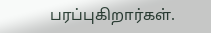பரப்புகிறார்கள்.